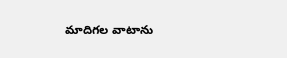మాదిగల వాటాను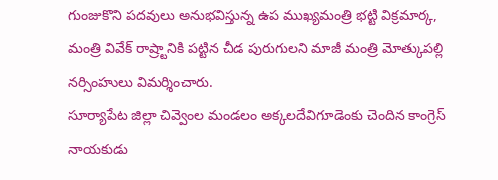గుంజుకొని పదవులు అనుభవిస్తున్న ఉప ముఖ్యమంత్రి భట్టి విక్రమార్క, మంత్రి వివేక్ రాష్ర్టానికి పట్టిన చీడ పురుగులని మాజీ మంత్రి మోత్కుపల్లి నర్సింహులు విమర్శించారు.
సూర్యాపేట జిల్లా చివ్వెంల మండలం అక్కలదేవిగూడెంకు చెందిన కాంగ్రెస్ నాయకుడు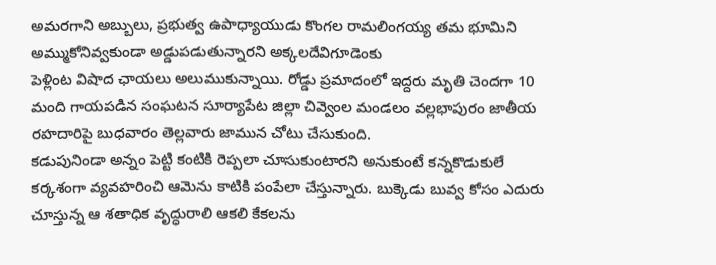అమరగాని అబ్బులు, ప్రభుత్వ ఉపాధ్యాయుడు కొంగల రామలింగయ్య తమ భూమిని అమ్ముకోనివ్వకుండా అడ్డుపడుతున్నారని అక్కలదేవిగూడెంకు
పెళ్లింట విషాద ఛాయలు అలుముకున్నాయి. రోడ్డు ప్రమాదంలో ఇద్దరు మృతి చెందగా 10 మంది గాయపడిన సంఘటన సూర్యాపేట జిల్లా చివ్వెంల మండలం వల్లభాపురం జాతీయ రహదారిపై బుధవారం తెల్లవారు జామున చోటు చేసుకుంది.
కడుపునిండా అన్నం పెట్టి కంటికి రెప్పలా చూసుకుంటారని అనుకుంటే కన్నకొడుకులే కర్కశంగా వ్యవహరించి ఆమెను కాటికి పంపేలా చేస్తున్నారు. బుక్కెడు బువ్వ కోసం ఎదురు చూస్తున్న ఆ శతాధిక వృద్ధురాలి ఆకలి కేకలను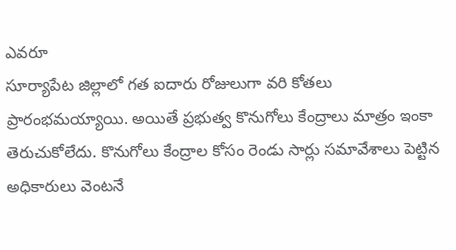ఎవరూ
సూర్యాపేట జిల్లాలో గత ఐదారు రోజులుగా వరి కోతలు ప్రారంభమయ్యాయి. అయితే ప్రభుత్వ కొనుగోలు కేంద్రాలు మాత్రం ఇంకా తెరుచుకోలేదు. కొనుగోలు కేంద్రాల కోసం రెండు సార్లు సమావేశాలు పెట్టిన అధికారులు వెంటనే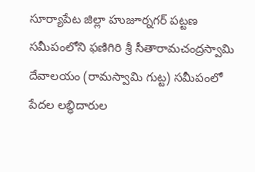సూర్యాపేట జిల్లా హుజూర్నగర్ పట్టణ సమీపంలోని ఫణిగిరి శ్రీ సీతారామచంద్రస్వామి దేవాలయం (రామస్వామి గుట్ట) సమీపంలో పేదల లబ్ధిదారుల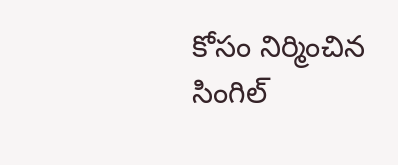కోసం నిర్మించిన సింగిల్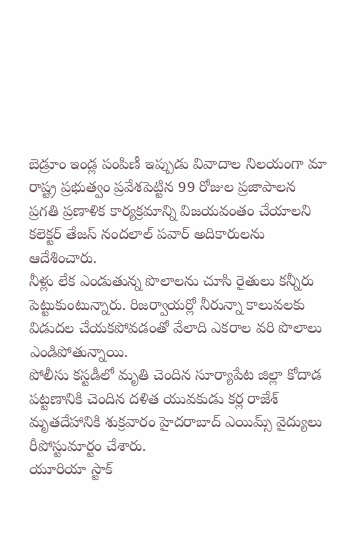బెడ్రూం ఇండ్ల పంపిణీ ఇప్పుడు వివాదాల నిలయంగా మా
రాష్ట్ర ప్రభుత్వం ప్రవేశపెట్టిన 99 రోజుల ప్రజాపాలన ప్రగతి ప్రణాళిక కార్యక్రమాన్ని విజయవంతం చేయాలని కలెక్టర్ తేజస్ నందలాల్ పవార్ అదికారులను ఆదేశించారు.
నీళ్లు లేక ఎండుతున్న పొలాలను చూసి రైతులు కన్నీరు పెట్టుకుంటున్నారు. రిజర్వాయర్లో నీరున్నా కాలువలకు విడుదల చేయకపోవడంతో వేలాది ఎకరాల వరి పొలాలు ఎండిపోతున్నాయి.
పోలీసు కస్టడీలో మృతి చెందిన సూర్యాపేట జిల్లా కోదాడ పట్టణానికి చెందిన దళిత యువకుడు కర్ల రాజేశ్ మృతదేహానికి శుక్రవారం హైదరాబాద్ ఎయిమ్స్ వైద్యులు రీపోస్టుమార్టం చేశారు.
యూరియా స్టాక్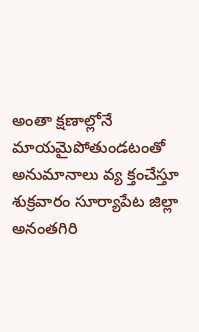అంతా క్షణాల్లోనే మాయమైపోతుండటంతో అనుమానాలు వ్య క్తంచేస్తూ శుక్రవారం సూర్యాపేట జిల్లా అనంతగిరి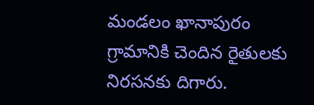మండలం ఖానాపురం గ్రామానికి చెందిన రైతులకు నిరసనకు దిగారు.